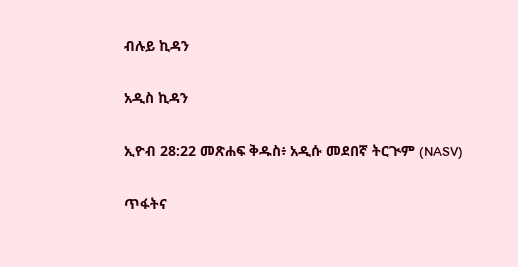ብሉይ ኪዳን

አዲስ ኪዳን

ኢዮብ 28:22 መጽሐፍ ቅዱስ፥ አዲሱ መደበኛ ትርጒም (NASV)

ጥፋትና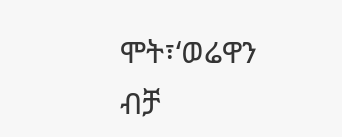ሞት፣‘ወሬዋን ብቻ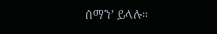ሰማን’ ይላሉ።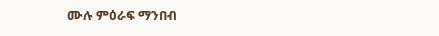ሙሉ ምዕራፍ ማንበብ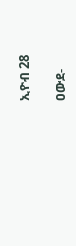ኢዮብ 28

ዐውደ-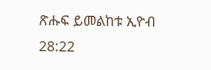ጽሑፍ ይመልከቱ ኢዮብ 28:22